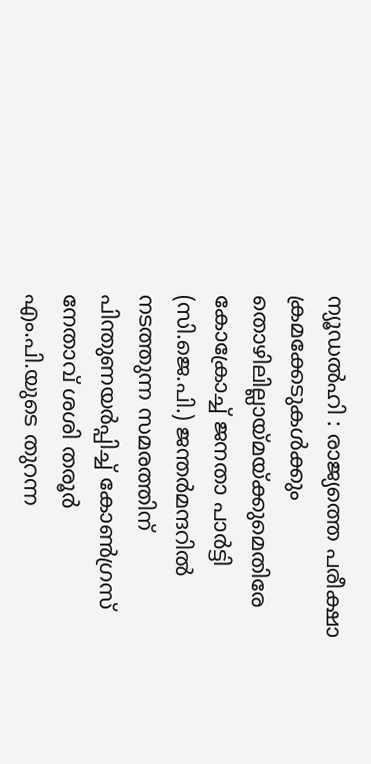ന്യൂഡൽഹി : രാജ്യത്തെ പരീക്ഷാ ക്രമക്കേടുകൾക്കും തൊഴിലില്ലായ്മയ്ക്കുമെതിരേ കോക്രോച്ച് ജനതാ പാർട്ടി (സി.ജെ.പി.) ജന്തർമന്ദറിൽ നടത്തുന്ന സമരത്തിന് പിന്തുണയർപ്പിച്ച് കോൺഗ്രസ് നേതാവ് ശശി തരൂർ എം.പി.യുടെ തുറന്ന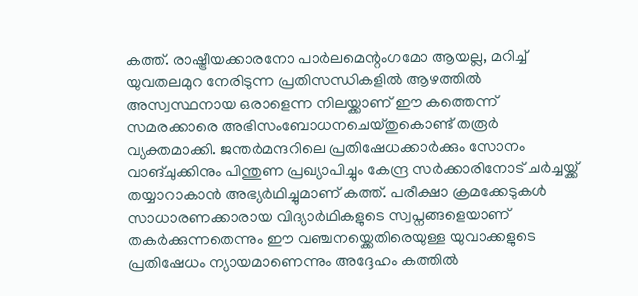കത്ത്. രാഷ്ട്രീയക്കാരനോ പാർലമെന്റംഗമോ ആയല്ല, മറിച്ച് യുവതലമുറ നേരിടുന്ന പ്രതിസന്ധികളിൽ ആഴത്തിൽ അസ്വസ്ഥനായ ഒരാളെന്ന നിലയ്ക്കാണ് ഈ കത്തെന്ന് സമരക്കാരെ അഭിസംബോധനചെയ്തുകൊണ്ട് തരൂർ വ്യക്തമാക്കി. ജന്തർമന്ദറിലെ പ്രതിഷേധക്കാർക്കും സോനം വാങ്ചുക്കിനും പിന്തുണ പ്രഖ്യാപിച്ചും കേന്ദ്ര സർക്കാരിനോട് ചർച്ചയ്ക്ക് തയ്യാറാകാൻ അഭ്യർഥിച്ചുമാണ് കത്ത്. പരീക്ഷാ ക്രമക്കേടുകൾ സാധാരണക്കാരായ വിദ്യാർഥികളുടെ സ്വപ്നങ്ങളെയാണ് തകർക്കുന്നതെന്നും ഈ വഞ്ചനയ്ക്കെതിരെയുള്ള യുവാക്കളുടെ പ്രതിഷേധം ന്യായമാണെന്നും അദ്ദേഹം കത്തിൽ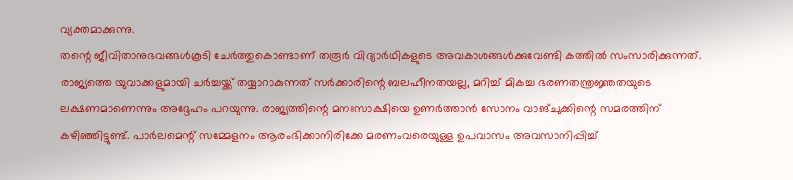വ്യക്തമാക്കുന്നു.
തന്റെ ജീവിതാനുഭവങ്ങൾകൂടി ചേർത്തുകൊണ്ടാണ് തരൂർ വിദ്യാർഥികളുടെ അവകാശങ്ങൾക്കുവേണ്ടി കത്തിൽ സംസാരിക്കുന്നത്. രാജ്യത്തെ യുവാക്കളുമായി ചർച്ചയ്ക്ക് തയ്യാറാകുന്നത് സർക്കാരിന്റെ ബലഹീനതയല്ല, മറിച്ച് മികച്ച ഭരണതന്ത്രജ്ഞതയുടെ ലക്ഷണമാണെന്നും അദ്ദേഹം പറയുന്നു. രാജ്യത്തിന്റെ മനഃസാക്ഷിയെ ഉണർത്താൻ സോനം വാങ്ചുക്കിന്റെ സമരത്തിന് കഴിഞ്ഞിട്ടുണ്ട്. പാർലമെന്റ് സമ്മേളനം ആരംഭിക്കാനിരിക്കേ മരണംവരെയുള്ള ഉപവാസം അവസാനിപ്പിച്ച്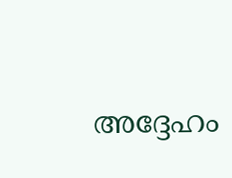അദ്ദേഹം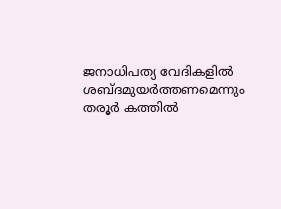ജനാധിപത്യ വേദികളിൽ ശബ്ദമുയർത്തണമെന്നും തരൂർ കത്തിൽ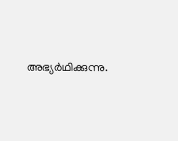അഭ്യർഥിക്കുന്നു.